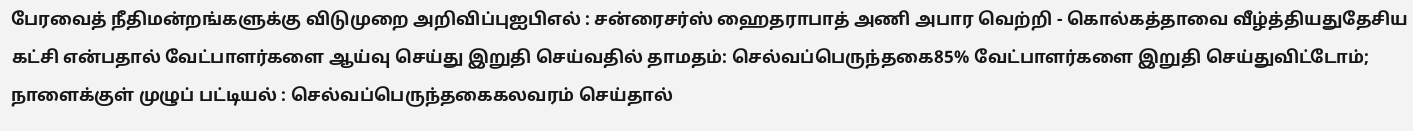பேரவைத் நீதிமன்றங்களுக்கு விடுமுறை அறிவிப்புஐபிஎல் : சன்ரைசர்ஸ் ஹைதராபாத் அணி அபார வெற்றி - கொல்கத்தாவை வீழ்த்தியதுதேசிய கட்சி என்பதால் வேட்பாளர்களை ஆய்வு செய்து இறுதி செய்வதில் தாமதம்: செல்வப்பெருந்தகை85% வேட்பாளர்களை இறுதி செய்துவிட்டோம்; நாளைக்குள் முழுப் பட்டியல் : செல்வப்பெருந்தகைகலவரம் செய்தால்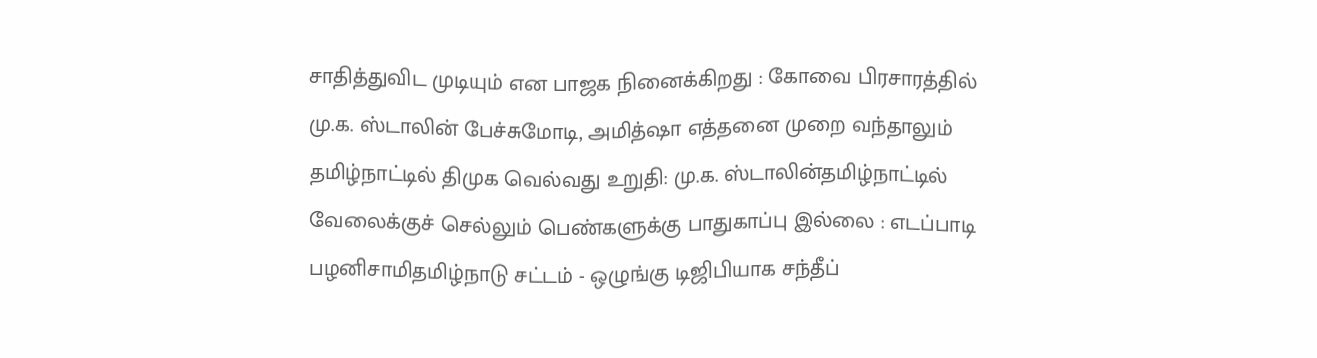சாதித்துவிட முடியும் என பாஜக நினைக்கிறது : கோவை பிரசாரத்தில் மு.க. ஸ்டாலின் பேச்சுமோடி, அமித்ஷா எத்தனை முறை வந்தாலும் தமிழ்நாட்டில் திமுக வெல்வது உறுதி: மு.க. ஸ்டாலின்தமிழ்நாட்டில் வேலைக்குச் செல்லும் பெண்களுக்கு பாதுகாப்பு இல்லை : எடப்பாடி பழனிசாமிதமிழ்நாடு சட்டம் - ஒழுங்கு டிஜிபியாக சந்தீப்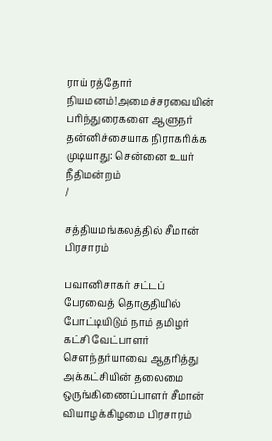ராய் ரத்தோர் நியமனம்!அமைச்சரவையின் பரிந்துரைகளை ஆளுநர் தன்னிச்சையாக நிராகரிக்க முடியாது: சென்னை உயர் நீதிமன்றம்
/

சத்தியமங்கலத்தில் சீமான் பிரசாரம்

பவானிசாகர் சட்டப் பேரவைத் தொகுதியில் போட்டியிடும் நாம் தமிழர் கட்சி வேட்பாளர் சௌந்தர்யாவை ஆதரித்து அக்கட்சியின் தலைமை ஒருங்கிணைப்பாளர் சீமான் வியாழக்கிழமை பிரசாரம்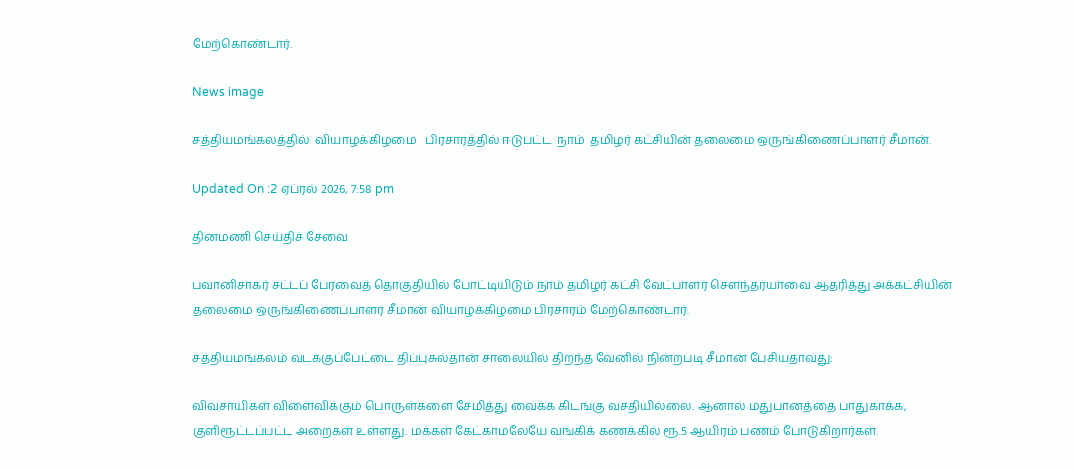மேற்கொண்டார்.

News image

சத்தியமங்கலத்தில்  வியாழக்கிழமை   பிரசாரத்தில் ஈடுபட்ட  நாம்  தமிழர் கட்சியின் தலைமை ஒருங்கிணைப்பாளர் சீமான்.

Updated On :2 ஏப்ரல் 2026, 7:58 pm

தினமணி செய்திச் சேவை

பவானிசாகர் சட்டப் பேரவைத் தொகுதியில் போட்டியிடும் நாம் தமிழர் கட்சி வேட்பாளர் சௌந்தர்யாவை ஆதரித்து அக்கட்சியின் தலைமை ஒருங்கிணைப்பாளர் சீமான் வியாழக்கிழமை பிரசாரம் மேற்கொண்டார்.

சத்தியமங்கலம் வடக்குப்பேட்டை திப்புசுல்தான் சாலையில் திறந்த வேனில் நின்றபடி சீமான் பேசியதாவது:

விவசாயிகள் விளைவிக்கும் பொருள்களை சேமித்து வைக்க கிடங்கு வசதியில்லை. ஆனால் மதுபானத்தை பாதுகாக்க, குளிரூட்டப்பட்ட அறைகள் உள்ளது. மக்கள் கேட்காமலேயே வங்கிக் கணக்கில் ரூ.5 ஆயிரம் பணம் போடுகிறார்கள்.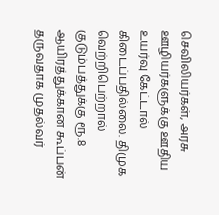செவிலியர்கள், அரசு ஊழியர்களுக்கு ஊதிய உயர்வு கேட்டால் கிடைப்பதில்லை. திமுக வெற்றிபெற்றால் குடும்பத்துக்கு ரூ.8 ஆயிரத்துக்கான கூப்பன் தருவதாக முதல்வர்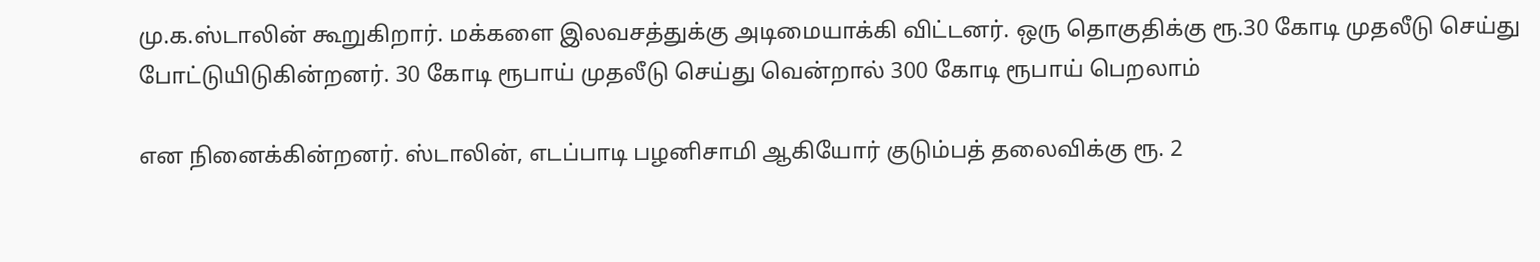மு.க.ஸ்டாலின் கூறுகிறார். மக்களை இலவசத்துக்கு அடிமையாக்கி விட்டனர். ஒரு தொகுதிக்கு ரூ.30 கோடி முதலீடு செய்து போட்டுயிடுகின்றனர். 30 கோடி ரூபாய் முதலீடு செய்து வென்றால் 300 கோடி ரூபாய் பெறலாம்

என நினைக்கின்றனர். ஸ்டாலின், எடப்பாடி பழனிசாமி ஆகியோர் குடும்பத் தலைவிக்கு ரூ. 2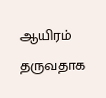ஆயிரம் தருவதாக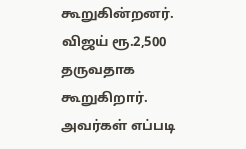கூறுகின்றனர். விஜய் ரூ.2,500 தருவதாக கூறுகிறார். அவர்கள் எப்படி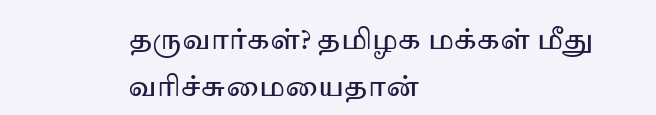தருவார்கள்? தமிழக மக்கள் மீது வரிச்சுமையைதான்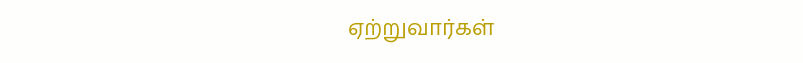ஏற்றுவார்கள்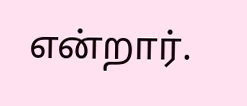என்றார்.